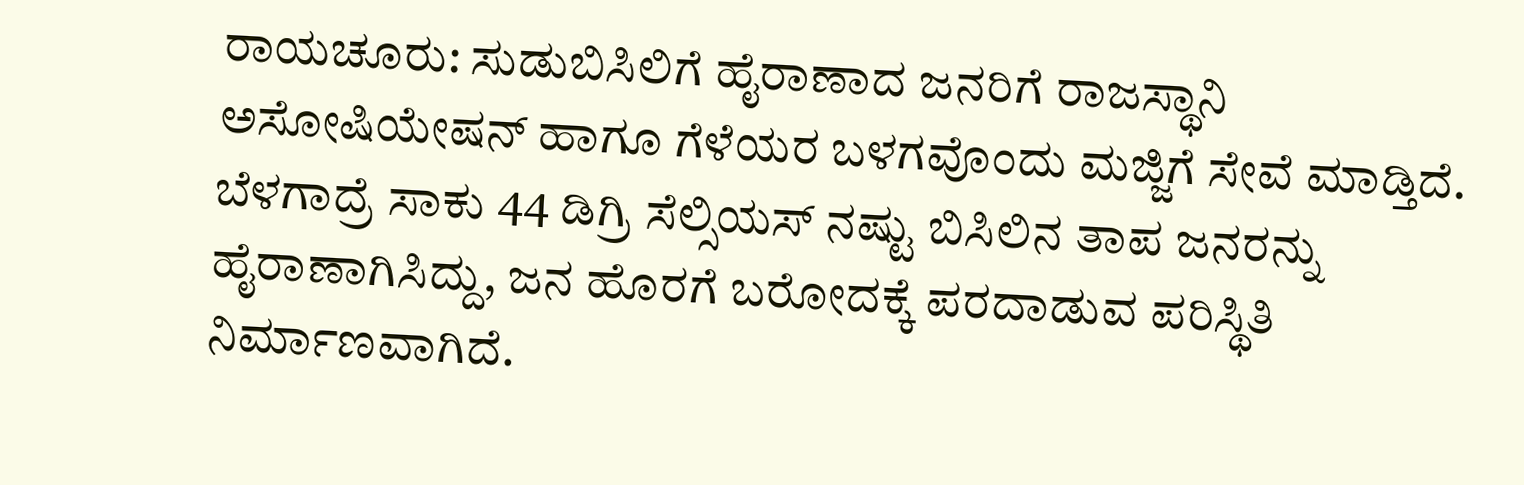ರಾಯಚೂರು: ಸುಡುಬಿಸಿಲಿಗೆ ಹೈರಾಣಾದ ಜನರಿಗೆ ರಾಜಸ್ಥಾನಿ ಅಸೋಷಿಯೇಷನ್ ಹಾಗೂ ಗೆಳೆಯರ ಬಳಗವೊಂದು ಮಜ್ಜಿಗೆ ಸೇವೆ ಮಾಡ್ತಿದೆ. ಬೆಳಗಾದ್ರೆ ಸಾಕು 44 ಡಿಗ್ರಿ ಸೆಲ್ಸಿಯಸ್ ನಷ್ಟು ಬಿಸಿಲಿನ ತಾಪ ಜನರನ್ನು ಹೈರಾಣಾಗಿಸಿದ್ದು, ಜನ ಹೊರಗೆ ಬರೋದಕ್ಕೆ ಪರದಾಡುವ ಪರಿಸ್ಥಿತಿ ನಿರ್ಮಾಣವಾಗಿದೆ.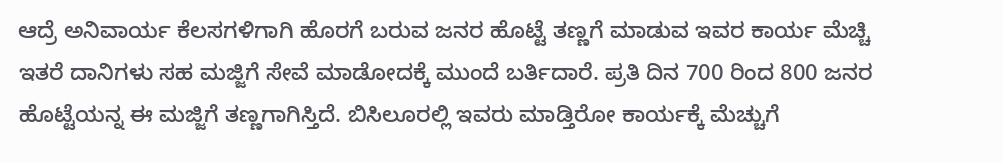ಆದ್ರೆ ಅನಿವಾರ್ಯ ಕೆಲಸಗಳಿಗಾಗಿ ಹೊರಗೆ ಬರುವ ಜನರ ಹೊಟ್ಟೆ ತಣ್ಣಗೆ ಮಾಡುವ ಇವರ ಕಾರ್ಯ ಮೆಚ್ಚಿ ಇತರೆ ದಾನಿಗಳು ಸಹ ಮಜ್ಜಿಗೆ ಸೇವೆ ಮಾಡೋದಕ್ಕೆ ಮುಂದೆ ಬರ್ತಿದಾರೆ. ಪ್ರತಿ ದಿನ 700 ರಿಂದ 800 ಜನರ ಹೊಟ್ಟೆಯನ್ನ ಈ ಮಜ್ಜಿಗೆ ತಣ್ಣಗಾಗಿಸ್ತಿದೆ. ಬಿಸಿಲೂರಲ್ಲಿ ಇವರು ಮಾಡ್ತಿರೋ ಕಾರ್ಯಕ್ಕೆ ಮೆಚ್ಚುಗೆ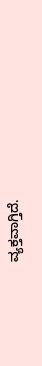ವ್ಯಕ್ತವಾಗ್ತಿದೆ.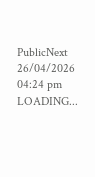PublicNext
26/04/2026 04:24 pm
LOADING...